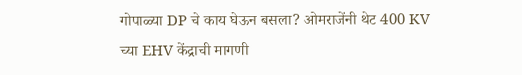गोपाळ्या DP चे काय घेऊन बसला? ओमराजेंनी थेट 400 KV च्या EHV केंद्राची मागणी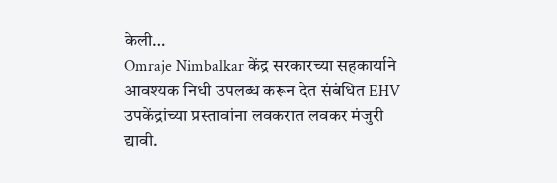केली…
Omraje Nimbalkar केंद्र सरकारच्या सहकार्याने आवश्यक निधी उपलब्ध करून देत संबंधित EHV उपकेंद्रांच्या प्रस्तावांना लवकरात लवकर मंजुरी द्यावी.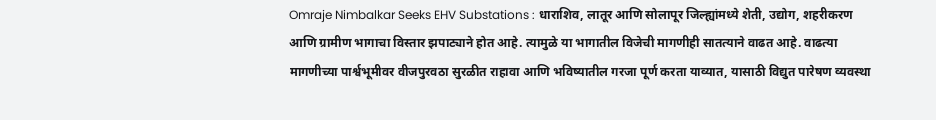Omraje Nimbalkar Seeks EHV Substations : धाराशिव, लातूर आणि सोलापूर जिल्ह्यांमध्ये शेती, उद्योग, शहरीकरण आणि ग्रामीण भागाचा विस्तार झपाट्याने होत आहे. त्यामुळे या भागातील विजेची मागणीही सातत्याने वाढत आहे. वाढत्या मागणीच्या पार्श्वभूमीवर वीजपुरवठा सुरळीत राहावा आणि भविष्यातील गरजा पूर्ण करता याव्यात, यासाठी विद्युत पारेषण व्यवस्था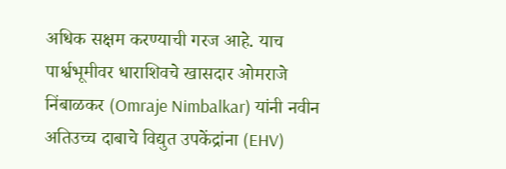अधिक सक्षम करण्याची गरज आहे. याच पार्श्वभूमीवर धाराशिवचे खासदार ओमराजे निंबाळकर (Omraje Nimbalkar) यांनी नवीन अतिउच्च दाबाचे विद्युत उपकेंद्रांना (EHV)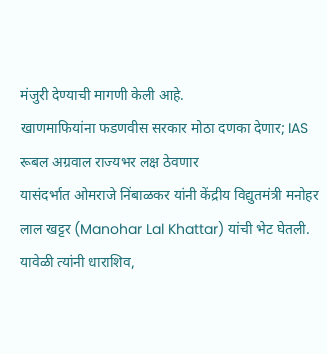मंजुरी देण्याची मागणी केली आहे.
खाणमाफियांना फडणवीस सरकार मोठा दणका देणार; IAS रूबल अग्रवाल राज्यभर लक्ष ठेवणार
यासंदर्भात ओमराजे निंबाळकर यांनी केंद्रीय विद्युतमंत्री मनोहर लाल खट्टर (Manohar Lal Khattar) यांची भेट घेतली. यावेळी त्यांनी धाराशिव,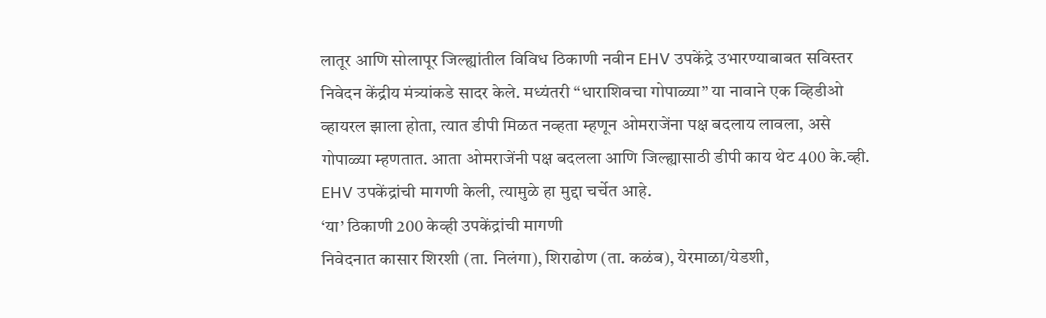लातूर आणि सोलापूर जिल्ह्यांतील विविध ठिकाणी नवीन EHV उपकेंद्रे उभारण्याबाबत सविस्तर निवेदन केंद्रीय मंत्र्यांकडे सादर केले. मध्यंतरी “धाराशिवचा गोपाळ्या” या नावाने एक व्हिडीओ व्हायरल झाला होता, त्यात डीपी मिळत नव्हता म्हणून ओमराजेंना पक्ष बदलाय लावला, असे गोपाळ्या म्हणतात. आता ओमराजेंनी पक्ष बदलला आणि जिल्ह्यासाठी डीपी काय थेट 400 के.व्ही. EHV उपकेंद्रांची मागणी केली, त्यामुळे हा मुद्दा चर्चेत आहे.
‘या’ ठिकाणी 200 केव्ही उपकेंद्रांची मागणी
निवेदनात कासार शिरशी (ता. निलंगा), शिराढोण (ता. कळंब), येरमाळा/येडशी,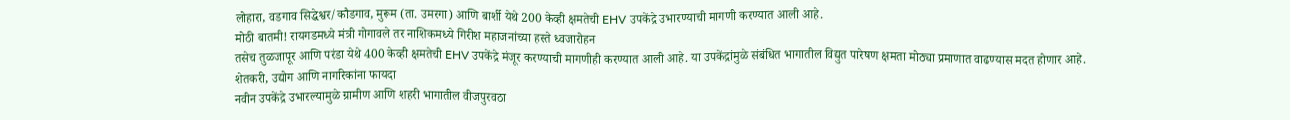लोहारा, वडगाव सिद्धेश्वर/कौडगाव, मुरूम (ता. उमरगा) आणि बार्शी येथे 200 केव्ही क्षमतेची EHV उपकेंद्रे उभारण्याची मागणी करण्यात आली आहे.
मोठी बातमी! रायगडमध्ये मंत्री गोगावले तर नाशिकमध्ये गिरीश महाजनांच्या हस्ते ध्वजारोहन
तसेच तुळजापूर आणि परंडा येथे 400 केव्ही क्षमतेची EHV उपकेंद्रे मंजूर करण्याची मागणीही करण्यात आली आहे. या उपकेंद्रांमुळे संबंधित भागातील विद्युत पारेषण क्षमता मोठ्या प्रमाणात वाढण्यास मदत होणार आहे.
शेतकरी, उद्योग आणि नागरिकांना फायदा
नवीन उपकेंद्रे उभारल्यामुळे ग्रामीण आणि शहरी भागातील वीजपुरवठा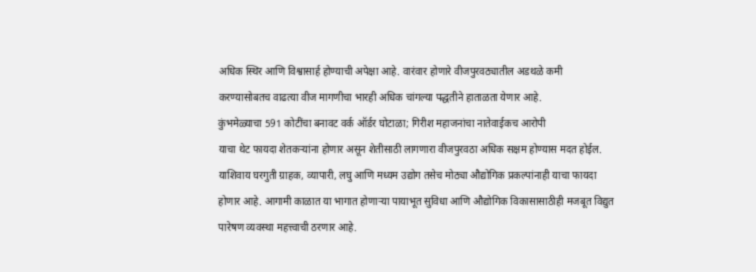अधिक स्थिर आणि विश्वासार्ह होण्याची अपेक्षा आहे. वारंवार होणारे वीजपुरवठ्यातील अडथळे कमी करण्यासोबतच वाढत्या वीज मागणीचा भारही अधिक चांगल्या पद्धतीने हाताळता येणार आहे.
कुंभमेळ्याचा 591 कोटींचा बनावट वर्क ऑर्डर घोटाळा; गिरीश महाजनांचा नातेवाईकच आरोपी
याचा थेट फायदा शेतकऱ्यांना होणार असून शेतीसाठी लागणारा वीजपुरवठा अधिक सक्षम होण्यास मदत होईल. याशिवाय घरगुती ग्राहक, व्यापारी, लघु आणि मध्यम उद्योग तसेच मोठ्या औद्योगिक प्रकल्पांनाही याचा फायदा होणार आहे. आगामी काळात या भागात होणाऱ्या पायाभूत सुविधा आणि औद्योगिक विकासासाठीही मजबूत विद्युत पारेषण व्यवस्था महत्त्वाची ठरणार आहे.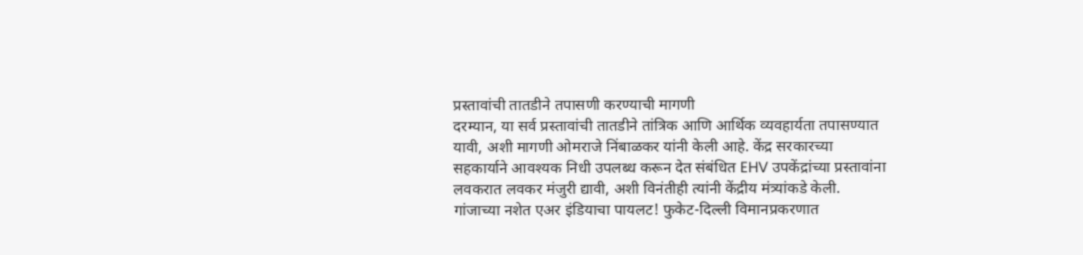प्रस्तावांची तातडीने तपासणी करण्याची मागणी
दरम्यान, या सर्व प्रस्तावांची तातडीने तांत्रिक आणि आर्थिक व्यवहार्यता तपासण्यात यावी, अशी मागणी ओमराजे निंबाळकर यांनी केली आहे. केंद्र सरकारच्या सहकार्याने आवश्यक निधी उपलब्ध करून देत संबंधित EHV उपकेंद्रांच्या प्रस्तावांना लवकरात लवकर मंजुरी द्यावी, अशी विनंतीही त्यांनी केंद्रीय मंत्र्यांकडे केली.
गांजाच्या नशेत एअर इंडियाचा पायलट! फुकेट-दिल्ली विमानप्रकरणात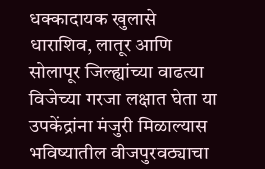धक्कादायक खुलासे
धाराशिव, लातूर आणि सोलापूर जिल्ह्यांच्या वाढत्या विजेच्या गरजा लक्षात घेता या उपकेंद्रांना मंजुरी मिळाल्यास भविष्यातील वीजपुरवठ्याचा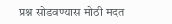प्रश्न सोडवण्यास मोठी मदत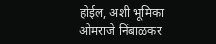होईल, अशी भूमिका ओमराजे निंबाळकर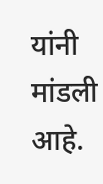यांनी मांडली आहे.